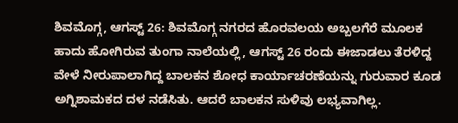ಶಿವಮೊಗ್ಗ, ಆಗಸ್ಟ್ 26: ಶಿವಮೊಗ್ಗ ನಗರದ ಹೊರವಲಯ ಅಬ್ಬಲಗೆರೆ ಮೂಲಕ ಹಾದು ಹೋಗಿರುವ ತುಂಗಾ ನಾಲೆಯಲ್ಲಿ, ಆಗಸ್ಟ್ 26 ರಂದು ಈಜಾಡಲು ತೆರಳಿದ್ದ ವೇಳೆ ನೀರುಪಾಲಾಗಿದ್ದ ಬಾಲಕನ ಶೋಧ ಕಾರ್ಯಾಚರಣೆಯನ್ನು ಗುರುವಾರ ಕೂಡ ಅಗ್ನಿಶಾಮಕದ ದಳ ನಡೆಸಿತು. ಆದರೆ ಬಾಲಕನ ಸುಳಿವು ಲಭ್ಯವಾಗಿಲ್ಲ.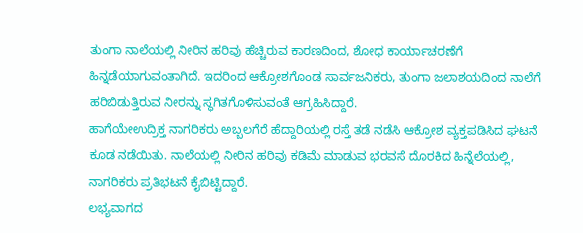ತುಂಗಾ ನಾಲೆಯಲ್ಲಿ ನೀರಿನ ಹರಿವು ಹೆಚ್ಚಿರುವ ಕಾರಣದಿಂದ, ಶೋಧ ಕಾರ್ಯಾಚರಣೆಗೆ ಹಿನ್ನಡೆಯಾಗುವಂತಾಗಿದೆ. ಇದರಿಂದ ಆಕ್ರೋಶಗೊಂಡ ಸಾರ್ವಜನಿಕರು, ತುಂಗಾ ಜಲಾಶಯದಿಂದ ನಾಲೆಗೆ ಹರಿಬಿಡುತ್ತಿರುವ ನೀರನ್ನು ಸ್ಥಗಿತಗೊಳಿಸುವಂತೆ ಆಗ್ರಹಿಸಿದ್ದಾರೆ.
ಹಾಗೆಯೇಉದ್ರಿಕ್ತ ನಾಗರಿಕರು ಅಬ್ಬಲಗೆರೆ ಹೆದ್ದಾರಿಯಲ್ಲಿ ರಸ್ತೆ ತಡೆ ನಡೆಸಿ ಆಕ್ರೋಶ ವ್ಯಕ್ತಪಡಿಸಿದ ಘಟನೆ ಕೂಡ ನಡೆಯಿತು. ನಾಲೆಯಲ್ಲಿ ನೀರಿನ ಹರಿವು ಕಡಿಮೆ ಮಾಡುವ ಭರವಸೆ ದೊರಕಿದ ಹಿನ್ನೆಲೆಯಲ್ಲಿ, ನಾಗರಿಕರು ಪ್ರತಿಭಟನೆ ಕೈಬಿಟ್ಟಿದ್ದಾರೆ.
ಲಭ್ಯವಾಗದ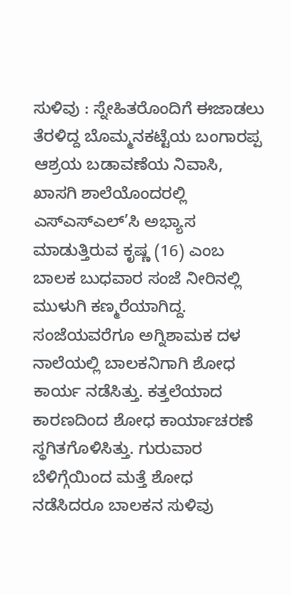ಸುಳಿವು : ಸ್ನೇಹಿತರೊಂದಿಗೆ ಈಜಾಡಲು ತೆರಳಿದ್ದ ಬೊಮ್ಮನಕಟ್ಟೆಯ ಬಂಗಾರಪ್ಪ ಆಶ್ರಯ ಬಡಾವಣೆಯ ನಿವಾಸಿ, ಖಾಸಗಿ ಶಾಲೆಯೊಂದರಲ್ಲಿ ಎಸ್ಎಸ್ಎಲ್’ಸಿ ಅಭ್ಯಾಸ ಮಾಡುತ್ತಿರುವ ಕೃಷ್ಣ (16) ಎಂಬ ಬಾಲಕ ಬುಧವಾರ ಸಂಜೆ ನೀರಿನಲ್ಲಿ ಮುಳುಗಿ ಕಣ್ಮರೆಯಾಗಿದ್ದ.
ಸಂಜೆಯವರೆಗೂ ಅಗ್ನಿಶಾಮಕ ದಳ ನಾಲೆಯಲ್ಲಿ ಬಾಲಕನಿಗಾಗಿ ಶೋಧ ಕಾರ್ಯ ನಡೆಸಿತ್ತು. ಕತ್ತಲೆಯಾದ ಕಾರಣದಿಂದ ಶೋಧ ಕಾರ್ಯಾಚರಣೆ ಸ್ಥಗಿತಗೊಳಿಸಿತ್ತು. ಗುರುವಾರ ಬೆಳಿಗ್ಗೆಯಿಂದ ಮತ್ತೆ ಶೋಧ ನಡೆಸಿದರೂ ಬಾಲಕನ ಸುಳಿವು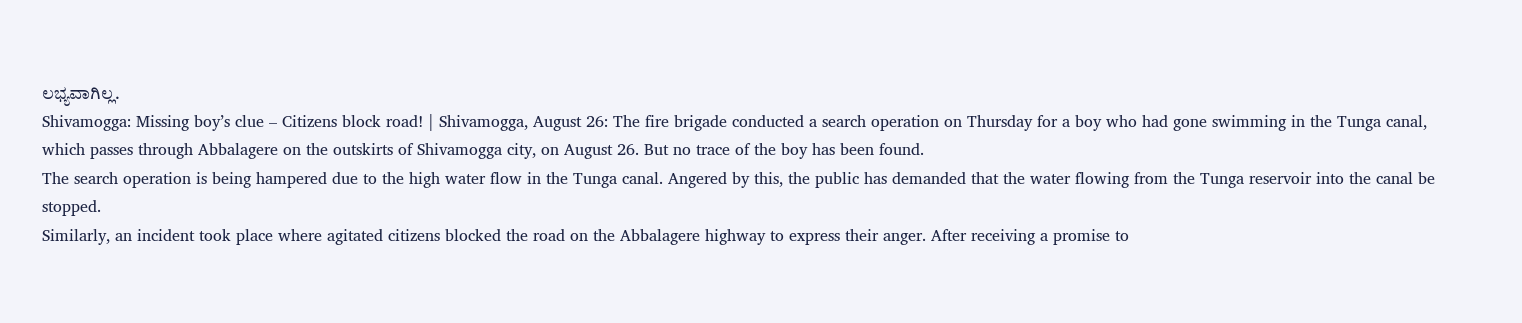ಲಭ್ಯವಾಗಿಲ್ಲ.
Shivamogga: Missing boy’s clue – Citizens block road! | Shivamogga, August 26: The fire brigade conducted a search operation on Thursday for a boy who had gone swimming in the Tunga canal, which passes through Abbalagere on the outskirts of Shivamogga city, on August 26. But no trace of the boy has been found.
The search operation is being hampered due to the high water flow in the Tunga canal. Angered by this, the public has demanded that the water flowing from the Tunga reservoir into the canal be stopped.
Similarly, an incident took place where agitated citizens blocked the road on the Abbalagere highway to express their anger. After receiving a promise to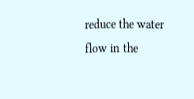reduce the water flow in the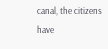canal, the citizens have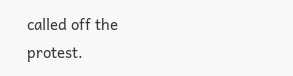called off the protest.